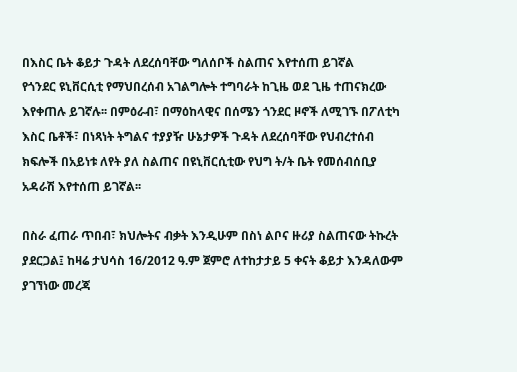በእስር ቤት ቆይታ ጉዳት ለደረሰባቸው ግለሰቦች ስልጠና እየተሰጠ ይገኛል
የጎንደር ዩኒቨርሲቲ የማህበረሰብ አገልግሎት ተግባራት ከጊዜ ወደ ጊዜ ተጠናክረው እየቀጠሉ ይገኛሉ፡፡ በምዕራብ፣ በማዕከላዊና በሰሜን ጎንደር ዞኖች ለሚገኙ በፖለቲካ እስር ቤቶች፣ በነጻነት ትግልና ተያያዥ ሁኔታዎች ጉዳት ለደረሰባቸው የህብረተሰብ ክፍሎች በአይነቱ ለየት ያለ ስልጠና በዩኒቨርሲቲው የህግ ት/ት ቤት የመሰብሰቢያ አዳራሽ እየተሰጠ ይገኛል፡፡

በስራ ፈጠራ ጥበብ፣ ክህሎትና ብቃት እንዲሁም በስነ ልቦና ዙሪያ ስልጠናው ትኩረት ያደርጋል፤ ከዛሬ ታህሳስ 16/2012 ዓ.ም ጀምሮ ለተከታታይ 5 ቀናት ቆይታ እንዳለውም ያገኘነው መረጃ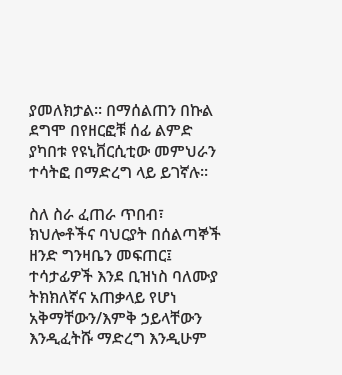ያመለክታል፡፡ በማሰልጠን በኩል ደግሞ በየዘርፎቹ ሰፊ ልምድ ያካበቱ የዩኒቨርሲቲው መምህራን ተሳትፎ በማድረግ ላይ ይገኛሉ፡፡

ስለ ስራ ፈጠራ ጥበብ፣ ክህሎቶችና ባህርያት በሰልጣኞች ዘንድ ግንዛቤን መፍጠር፤ ተሳታፊዎች እንደ ቢዝነስ ባለሙያ ትክክለኛና አጠቃላይ የሆነ አቅማቸውን/እምቅ ኃይላቸውን እንዲፈትሹ ማድረግ እንዲሁም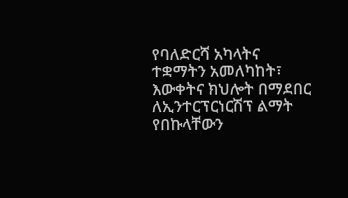የባለድርሻ አካላትና ተቋማትን አመለካከት፣ እውቀትና ክህሎት በማደበር ለኢንተርፕርነርሽፕ ልማት የበኩላቸውን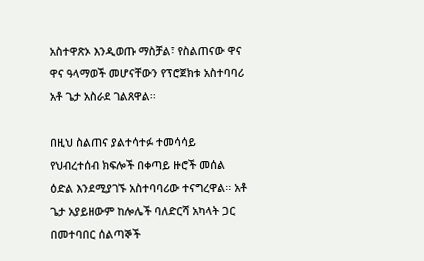አስተዋጽኦ እንዲወጡ ማስቻል፣ የስልጠናው ዋና ዋና ዓላማወች መሆናቸውን የፕሮጀክቱ አስተባባሪ አቶ ጌታ አስራደ ገልጸዋል፡፡

በዚህ ስልጠና ያልተሳተፉ ተመሳሳይ የህብረተሰብ ክፍሎች በቀጣይ ዙሮች መሰል ዕድል እንደሚያገኙ አስተባባሪው ተናግረዋል፡፡ አቶ ጌታ አያይዘውም ከሎሌች ባለድርሻ አካላት ጋር በመተባበር ሰልጣኞች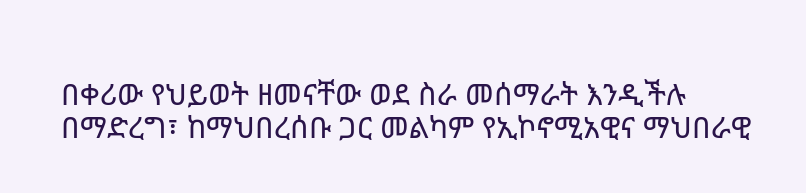በቀሪው የህይወት ዘመናቸው ወደ ስራ መሰማራት እንዲችሉ በማድረግ፣ ከማህበረሰቡ ጋር መልካም የኢኮኖሚአዊና ማህበራዊ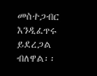መስተጋብር እንዲፈጥሩ ይደረጋል ብለዋል፡፡